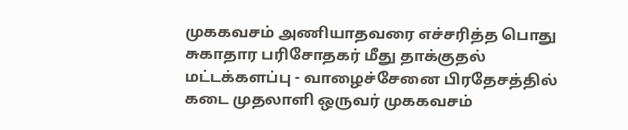முககவசம் அணியாதவரை எச்சரித்த பொது சுகாதார பரிசோதகர் மீது தாக்குதல்
மட்டக்களப்பு - வாழைச்சேனை பிரதேசத்தில் கடை முதலாளி ஒருவர் முககவசம்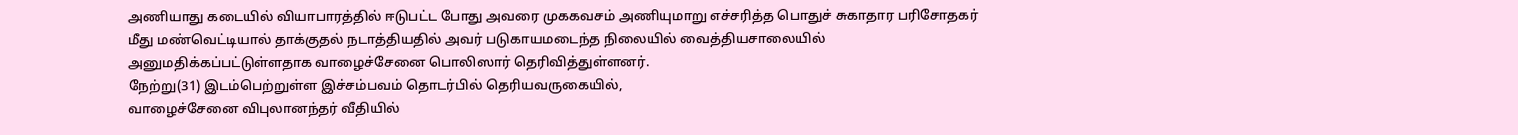அணியாது கடையில் வியாபாரத்தில் ஈடுபட்ட போது அவரை முககவசம் அணியுமாறு எச்சரித்த பொதுச் சுகாதார பரிசோதகர் மீது மண்வெட்டியால் தாக்குதல் நடாத்தியதில் அவர் படுகாயமடைந்த நிலையில் வைத்தியசாலையில் அனுமதிக்கப்பட்டுள்ளதாக வாழைச்சேனை பொலிஸார் தெரிவித்துள்ளனர்.
நேற்று(31) இடம்பெற்றுள்ள இச்சம்பவம் தொடர்பில் தெரியவருகையில்,
வாழைச்சேனை விபுலானந்தர் வீதியில்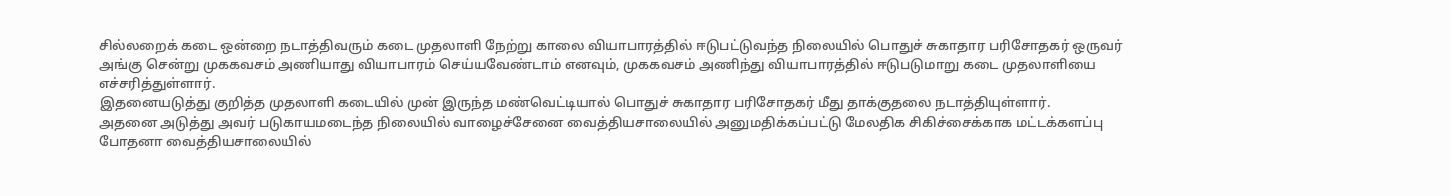சில்லறைக் கடை ஒன்றை நடாத்திவரும் கடை முதலாளி நேற்று காலை வியாபாரத்தில் ஈடுபட்டுவந்த நிலையில் பொதுச் சுகாதார பரிசோதகர் ஒருவர் அங்கு சென்று முககவசம் அணியாது வியாபாரம் செய்யவேண்டாம் எனவும், முககவசம் அணிந்து வியாபாரத்தில் ஈடுபடுமாறு கடை முதலாளியை எச்சரித்துள்ளார்.
இதனையடுத்து குறித்த முதலாளி கடையில் முன் இருந்த மண்வெட்டியால் பொதுச் சுகாதார பரிசோதகர் மீது தாக்குதலை நடாத்தியுள்ளார்.
அதனை அடுத்து அவர் படுகாயமடைந்த நிலையில் வாழைச்சேனை வைத்தியசாலையில் அனுமதிக்கப்பட்டு மேலதிக சிகிச்சைக்காக மட்டக்களப்பு போதனா வைத்தியசாலையில்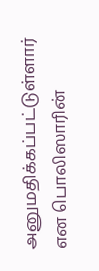அனுமதிக்கப்பட்டுள்ளார் என பொலிஸாரின்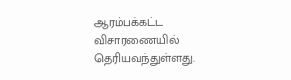ஆரம்பக்கட்ட விசாரணையில் தெரியவந்துள்ளது.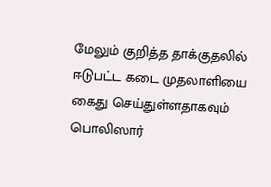மேலும் குறித்த தாக்குதலில் ஈடுபட்ட கடை முதலாளியை கைது செய்துள்ளதாகவும் பொலிஸார்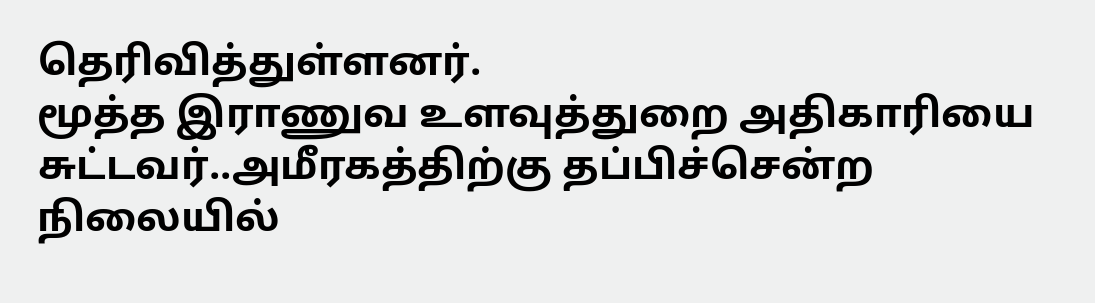தெரிவித்துள்ளனர்.
மூத்த இராணுவ உளவுத்துறை அதிகாரியை சுட்டவர்..அமீரகத்திற்கு தப்பிச்சென்ற நிலையில்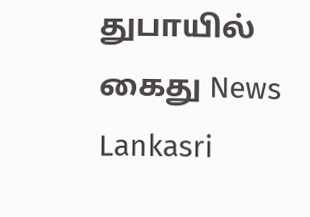துபாயில் கைது News Lankasri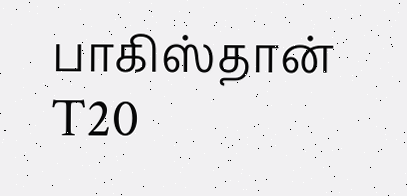பாகிஸ்தான் T20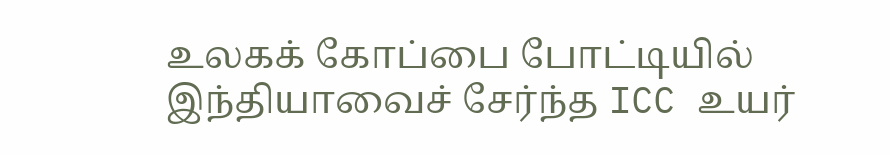உலகக் கோப்பை போட்டியில் இந்தியாவைச் சேர்ந்த ICC உயர்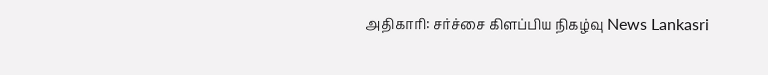அதிகாரி: சர்ச்சை கிளப்பிய நிகழ்வு News Lankasri